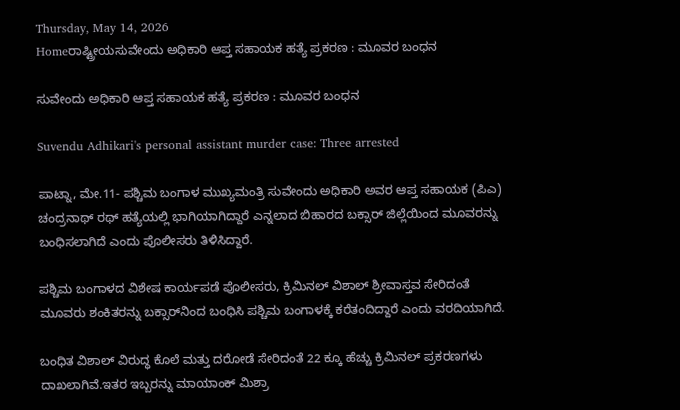Thursday, May 14, 2026
Homeರಾಷ್ಟ್ರೀಯಸುವೇಂದು ಅಧಿಕಾರಿ ಆಪ್ತ ಸಹಾಯಕ ಹತ್ಯೆ ಪ್ರಕರಣ : ಮೂವರ ಬಂಧನ

ಸುವೇಂದು ಅಧಿಕಾರಿ ಆಪ್ತ ಸಹಾಯಕ ಹತ್ಯೆ ಪ್ರಕರಣ : ಮೂವರ ಬಂಧನ

Suvendu Adhikari's personal assistant murder case: Three arrested

ಪಾಟ್ನಾ, ಮೇ.11- ಪಶ್ಚಿಮ ಬಂಗಾಳ ಮುಖ್ಯಮಂತ್ರಿ ಸುವೇಂದು ಅಧಿಕಾರಿ ಅವರ ಆಪ್ತ ಸಹಾಯಕ (ಪಿಎ) ಚಂದ್ರನಾಥ್‌ ರಥ್‌ ಹತ್ಯೆಯಲ್ಲಿ ಭಾಗಿಯಾಗಿದ್ದಾರೆ ಎನ್ನಲಾದ ಬಿಹಾರದ ಬಕ್ಸಾರ್‌ ಜಿಲ್ಲೆಯಿಂದ ಮೂವರನ್ನು ಬಂಧಿಸಲಾಗಿದೆ ಎಂದು ಪೊಲೀಸರು ತಿಳಿಸಿದ್ದಾರೆ.

ಪಶ್ಚಿಮ ಬಂಗಾಳದ ವಿಶೇಷ ಕಾರ್ಯಪಡೆ ಪೊಲೀಸರು, ಕ್ರಿಮಿನಲ್‌ ವಿಶಾಲ್‌ ಶ್ರೀವಾಸ್ತವ ಸೇರಿದಂತೆ ಮೂವರು ಶಂಕಿತರನ್ನು ಬಕ್ಸಾರ್‌ನಿಂದ ಬಂಧಿಸಿ ಪಶ್ಚಿಮ ಬಂಗಾಳಕ್ಕೆ ಕರೆತಂದಿದ್ದಾರೆ ಎಂದು ವರದಿಯಾಗಿದೆ.

ಬಂಧಿತ ವಿಶಾಲ್‌ ವಿರುದ್ಧ ಕೊಲೆ ಮತ್ತು ದರೋಡೆ ಸೇರಿದಂತೆ 22 ಕ್ಕೂ ಹೆಚ್ಚು ಕ್ರಿಮಿನಲ್‌ ಪ್ರಕರಣಗಳು ದಾಖಲಾಗಿವೆ.ಇತರ ಇಬ್ಬರನ್ನು ಮಾಯಾಂಕ್‌ ಮಿಶ್ರಾ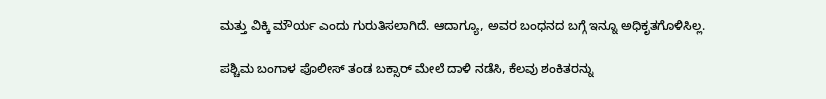ಮತ್ತು ವಿಕ್ಕಿ ಮೌರ್ಯ ಎಂದು ಗುರುತಿಸಲಾಗಿದೆ. ಆದಾಗ್ಯೂ, ಅವರ ಬಂಧನದ ಬಗ್ಗೆ ಇನ್ನೂ ಅಧಿಕೃತಗೊಳಿಸಿಲ್ಲ.

ಪಶ್ಚಿಮ ಬಂಗಾಳ ಪೊಲೀಸ್‌‍ ತಂಡ ಬಕ್ಸಾರ್‌ ಮೇಲೆ ದಾಳಿ ನಡೆಸಿ, ಕೆಲವು ಶಂಕಿತರನ್ನು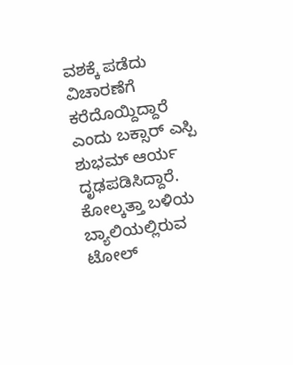ವಶಕ್ಕೆ ಪಡೆದು ವಿಚಾರಣೆಗೆ ಕರೆದೊಯ್ದಿದ್ದಾರೆ ಎಂದು ಬಕ್ಸಾರ್‌ ಎಸ್ಪಿ ಶುಭಮ್‌ ಆರ್ಯ ದೃಢಪಡಿಸಿದ್ದಾರೆ. ಕೋಲ್ಕತ್ತಾ ಬಳಿಯ ಬ್ಯಾಲಿಯಲ್ಲಿರುವ ಟೋಲ್‌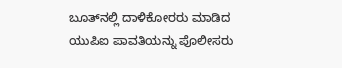ಬೂತ್‌ನಲ್ಲಿ ದಾಳಿಕೋರರು ಮಾಡಿದ ಯುಪಿಐ ಪಾವತಿಯನ್ನು ಪೊಲೀಸರು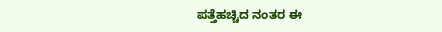ಪತ್ತೆಹಚ್ಚಿದ ನಂತರ ಈ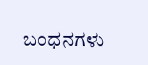ಬಂಧನಗಳು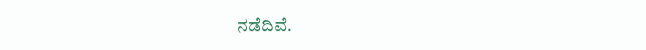ನಡೆದಿವೆ.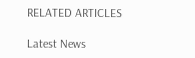RELATED ARTICLES

Latest News